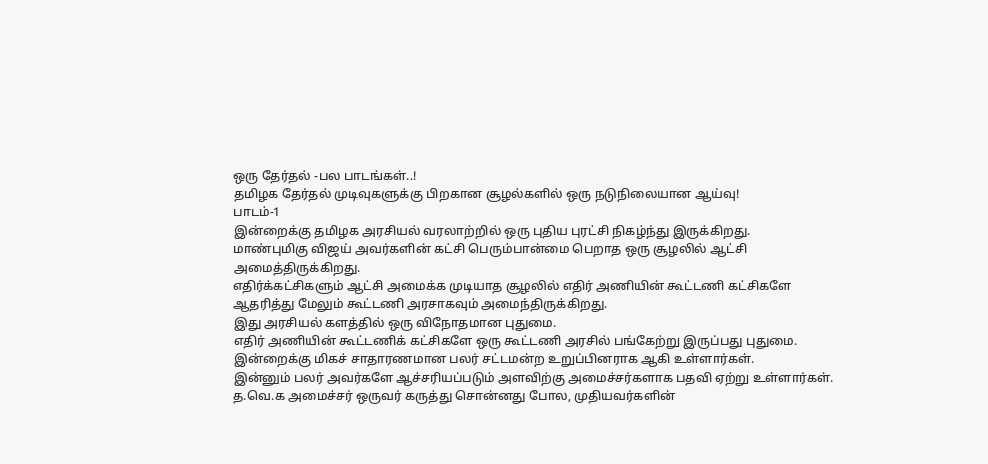ஒரு தேர்தல் -பல பாடங்கள்..!
தமிழக தேர்தல் முடிவுகளுக்கு பிறகான சூழல்களில் ஒரு நடுநிலையான ஆய்வு!
பாடம்-1
இன்றைக்கு தமிழக அரசியல் வரலாற்றில் ஒரு புதிய புரட்சி நிகழ்ந்து இருக்கிறது.
மாண்புமிகு விஜய் அவர்களின் கட்சி பெரும்பான்மை பெறாத ஒரு சூழலில் ஆட்சி அமைத்திருக்கிறது.
எதிர்க்கட்சிகளும் ஆட்சி அமைக்க முடியாத சூழலில் எதிர் அணியின் கூட்டணி கட்சிகளே ஆதரித்து மேலும் கூட்டணி அரசாகவும் அமைந்திருக்கிறது.
இது அரசியல் களத்தில் ஒரு விநோதமான புதுமை.
எதிர் அணியின் கூட்டணிக் கட்சிகளே ஒரு கூட்டணி அரசில் பங்கேற்று இருப்பது புதுமை.
இன்றைக்கு மிகச் சாதாரணமான பலர் சட்டமன்ற உறுப்பினராக ஆகி உள்ளார்கள்.
இன்னும் பலர் அவர்களே ஆச்சரியப்படும் அளவிற்கு அமைச்சர்களாக பதவி ஏற்று உள்ளார்கள்.
த.வெ.க அமைச்சர் ஒருவர் கருத்து சொன்னது போல, முதியவர்களின்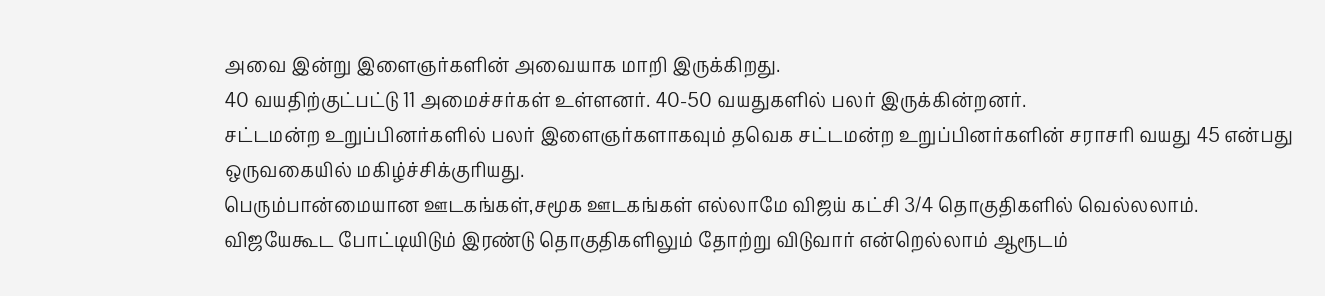அவை இன்று இளைஞர்களின் அவையாக மாறி இருக்கிறது.
40 வயதிற்குட்பட்டு 11 அமைச்சர்கள் உள்ளனர். 40-50 வயதுகளில் பலர் இருக்கின்றனர்.
சட்டமன்ற உறுப்பினர்களில் பலர் இளைஞர்களாகவும் தவெக சட்டமன்ற உறுப்பினர்களின் சராசரி வயது 45 என்பது ஒருவகையில் மகிழ்ச்சிக்குரியது.
பெரும்பான்மையான ஊடகங்கள்,சமூக ஊடகங்கள் எல்லாமே விஜய் கட்சி 3/4 தொகுதிகளில் வெல்லலாம்.
விஜயேகூட போட்டியிடும் இரண்டு தொகுதிகளிலும் தோற்று விடுவார் என்றெல்லாம் ஆரூடம்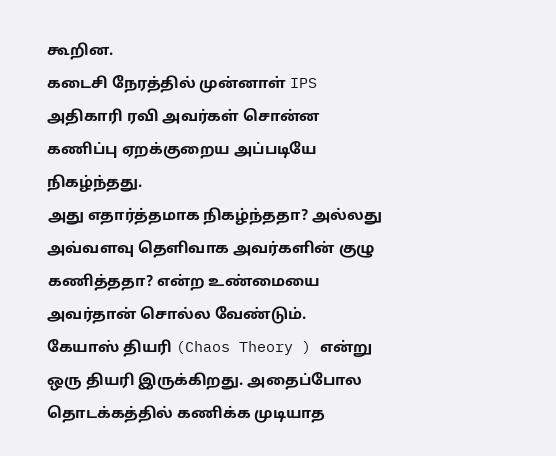கூறின.
கடைசி நேரத்தில் முன்னாள் IPS அதிகாரி ரவி அவர்கள் சொன்ன கணிப்பு ஏறக்குறைய அப்படியே நிகழ்ந்தது.
அது எதார்த்தமாக நிகழ்ந்ததா? அல்லது அவ்வளவு தெளிவாக அவர்களின் குழு கணித்ததா? என்ற உண்மையை அவர்தான் சொல்ல வேண்டும்.
கேயாஸ் தியரி (Chaos Theory ) என்று ஒரு தியரி இருக்கிறது. அதைப்போல தொடக்கத்தில் கணிக்க முடியாத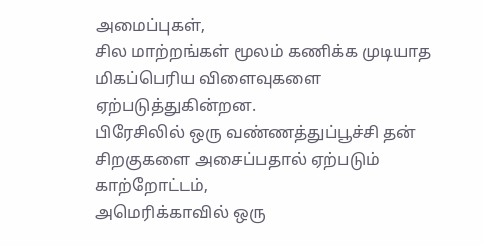அமைப்புகள்,
சில மாற்றங்கள் மூலம் கணிக்க முடியாத மிகப்பெரிய விளைவுகளை ஏற்படுத்துகின்றன.
பிரேசிலில் ஒரு வண்ணத்துப்பூச்சி தன் சிறகுகளை அசைப்பதால் ஏற்படும் காற்றோட்டம்,
அமெரிக்காவில் ஒரு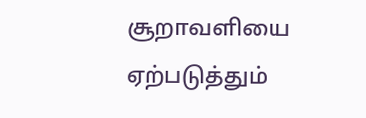சூறாவளியை ஏற்படுத்தும்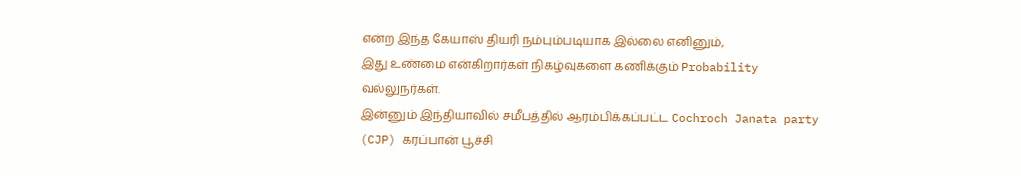என்ற இந்த கேயாஸ் தியரி நம்பும்படியாக இல்லை எனினும்,
இது உண்மை என்கிறார்கள் நிகழ்வுகளை கணிக்கும் Probability வல்லுநர்கள்.
இன்னும் இந்தியாவில் சமீபத்தில் ஆரம்பிக்கப்பட்ட Cochroch Janata party (CJP) கரப்பான் பூச்சி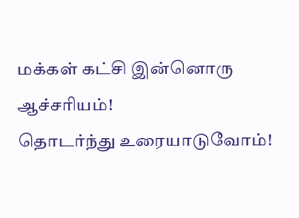மக்கள் கட்சி இன்னொரு ஆச்சரியம்!
தொடர்ந்து உரையாடுவோம்!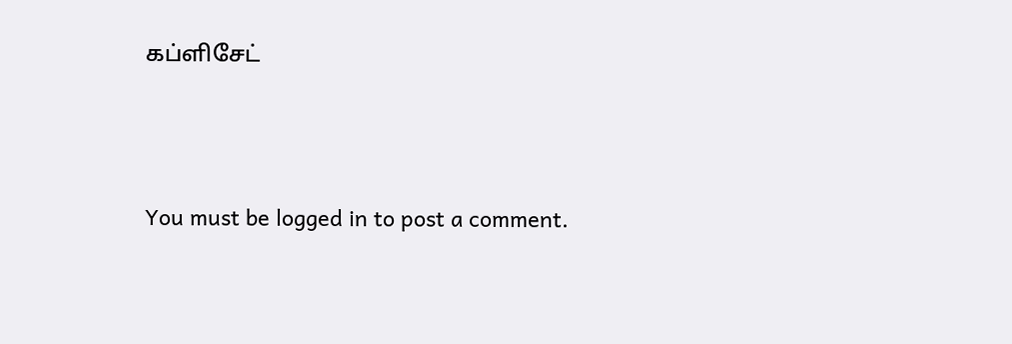கப்ளிசேட்




You must be logged in to post a comment.